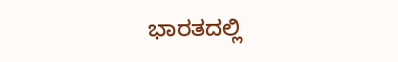ಭಾರತದಲ್ಲಿ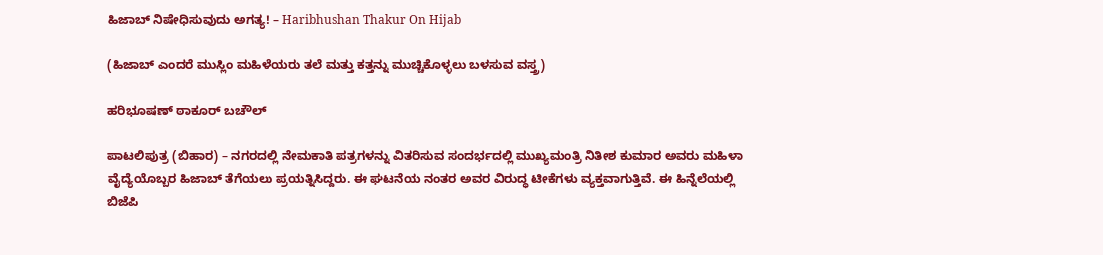ಹಿಜಾಬ್ ನಿಷೇಧಿಸುವುದು ಅಗತ್ಯ! – Haribhushan Thakur On Hijab

(ಹಿಜಾಬ್ ಎಂದರೆ ಮುಸ್ಲಿಂ ಮಹಿಳೆಯರು ತಲೆ ಮತ್ತು ಕತ್ತನ್ನು ಮುಚ್ಚಿಕೊಳ್ಳಲು ಬಳಸುವ ವಸ್ತ್ರ)

ಹರಿಭೂಷಣ್ ಠಾಕೂರ್ ಬಚೌಲ್

ಪಾಟಲಿಪುತ್ರ (ಬಿಹಾರ) – ನಗರದಲ್ಲಿ ನೇಮಕಾತಿ ಪತ್ರಗಳನ್ನು ವಿತರಿಸುವ ಸಂದರ್ಭದಲ್ಲಿ ಮುಖ್ಯಮಂತ್ರಿ ನಿತೀಶ ಕುಮಾರ ಅವರು ಮಹಿಳಾ ವೈದ್ಯೆಯೊಬ್ಬರ ಹಿಜಾಬ್ ತೆಗೆಯಲು ಪ್ರಯತ್ನಿಸಿದ್ದರು. ಈ ಘಟನೆಯ ನಂತರ ಅವರ ವಿರುದ್ಧ ಟೀಕೆಗಳು ವ್ಯಕ್ತವಾಗುತ್ತಿವೆ. ಈ ಹಿನ್ನೆಲೆಯಲ್ಲಿ ಬಿಜೆಪಿ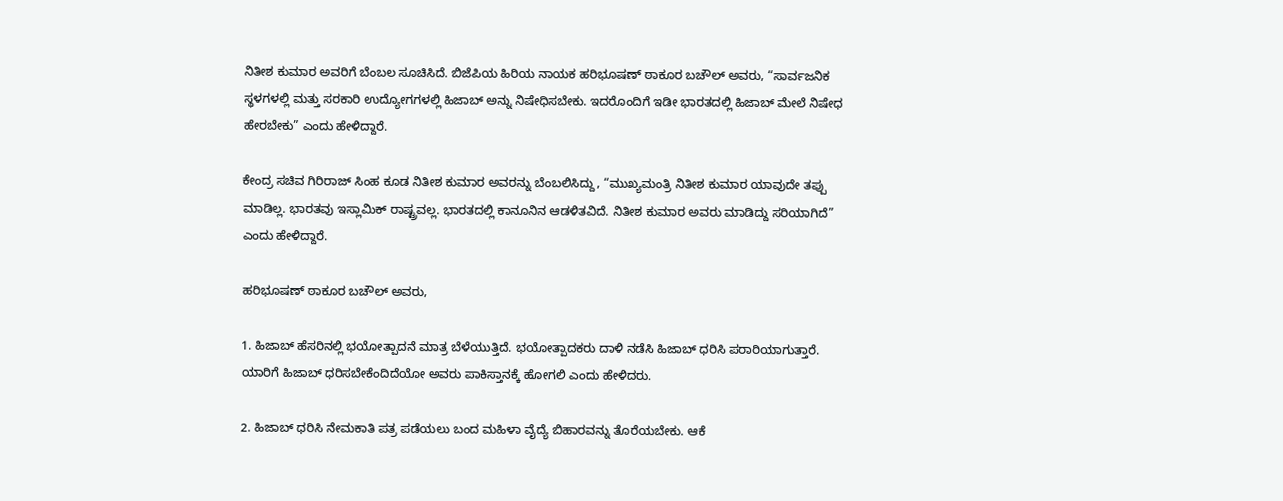ನಿತೀಶ ಕುಮಾರ ಅವರಿಗೆ ಬೆಂಬಲ ಸೂಚಿಸಿದೆ. ಬಿಜೆಪಿಯ ಹಿರಿಯ ನಾಯಕ ಹರಿಭೂಷಣ್ ಠಾಕೂರ ಬಚೌಲ್ ಅವರು, “ಸಾರ್ವಜನಿಕ ಸ್ಥಳಗಳಲ್ಲಿ ಮತ್ತು ಸರಕಾರಿ ಉದ್ಯೋಗಗಳಲ್ಲಿ ಹಿಜಾಬ್ ಅನ್ನು ನಿಷೇಧಿಸಬೇಕು. ಇದರೊಂದಿಗೆ ಇಡೀ ಭಾರತದಲ್ಲಿ ಹಿಜಾಬ್ ಮೇಲೆ ನಿಷೇಧ ಹೇರಬೇಕು” ಎಂದು ಹೇಳಿದ್ದಾರೆ.

ಕೇಂದ್ರ ಸಚಿವ ಗಿರಿರಾಜ್ ಸಿಂಹ ಕೂಡ ನಿತೀಶ ಕುಮಾರ ಅವರನ್ನು ಬೆಂಬಲಿಸಿದ್ದು, “ಮುಖ್ಯಮಂತ್ರಿ ನಿತೀಶ ಕುಮಾರ ಯಾವುದೇ ತಪ್ಪು ಮಾಡಿಲ್ಲ. ಭಾರತವು ಇಸ್ಲಾಮಿಕ್ ರಾಷ್ಟ್ರವಲ್ಲ. ಭಾರತದಲ್ಲಿ ಕಾನೂನಿನ ಆಡಳಿತವಿದೆ. ನಿತೀಶ ಕುಮಾರ ಅವರು ಮಾಡಿದ್ದು ಸರಿಯಾಗಿದೆ” ಎಂದು ಹೇಳಿದ್ದಾರೆ.

ಹರಿಭೂಷಣ್ ಠಾಕೂರ ಬಚೌಲ್ ಅವರು,

1. ಹಿಜಾಬ್ ಹೆಸರಿನಲ್ಲಿ ಭಯೋತ್ಪಾದನೆ ಮಾತ್ರ ಬೆಳೆಯುತ್ತಿದೆ. ಭಯೋತ್ಪಾದಕರು ದಾಳಿ ನಡೆಸಿ ಹಿಜಾಬ್ ಧರಿಸಿ ಪರಾರಿಯಾಗುತ್ತಾರೆ. ಯಾರಿಗೆ ಹಿಜಾಬ್ ಧರಿಸಬೇಕೆಂದಿದೆಯೋ ಅವರು ಪಾಕಿಸ್ತಾನಕ್ಕೆ ಹೋಗಲಿ ಎಂದು ಹೇಳಿದರು.

2. ಹಿಜಾಬ್ ಧರಿಸಿ ನೇಮಕಾತಿ ಪತ್ರ ಪಡೆಯಲು ಬಂದ ಮಹಿಳಾ ವೈದ್ಯೆ ಬಿಹಾರವನ್ನು ತೊರೆಯಬೇಕು. ಆಕೆ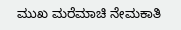ಮುಖ ಮರೆಮಾಚಿ ನೇಮಕಾತಿ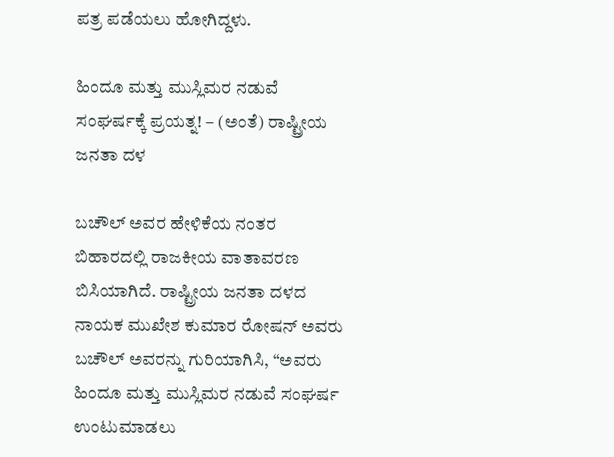ಪತ್ರ ಪಡೆಯಲು ಹೋಗಿದ್ದಳು.

ಹಿಂದೂ ಮತ್ತು ಮುಸ್ಲಿಮರ ನಡುವೆ ಸಂಘರ್ಷಕ್ಕೆ ಪ್ರಯತ್ನ! – (ಅಂತೆ) ರಾಷ್ಟ್ರೀಯ ಜನತಾ ದಳ

ಬಚೌಲ್ ಅವರ ಹೇಳಿಕೆಯ ನಂತರ ಬಿಹಾರದಲ್ಲಿ ರಾಜಕೀಯ ವಾತಾವರಣ ಬಿಸಿಯಾಗಿದೆ. ರಾಷ್ಟ್ರೀಯ ಜನತಾ ದಳದ ನಾಯಕ ಮುಖೇಶ ಕುಮಾರ ರೋಷನ್ ಅವರು ಬಚೌಲ್ ಅವರನ್ನು ಗುರಿಯಾಗಿಸಿ, “ಅವರು ಹಿಂದೂ ಮತ್ತು ಮುಸ್ಲಿಮರ ನಡುವೆ ಸಂಘರ್ಷ ಉಂಟುಮಾಡಲು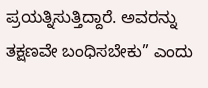ಪ್ರಯತ್ನಿಸುತ್ತಿದ್ದಾರೆ. ಅವರನ್ನು ತಕ್ಷಣವೇ ಬಂಧಿಸಬೇಕು” ಎಂದು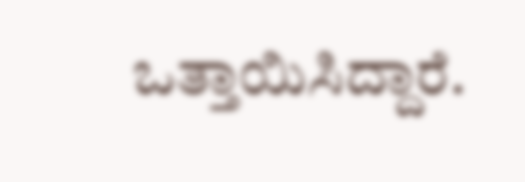ಒತ್ತಾಯಿಸಿದ್ದಾರೆ.